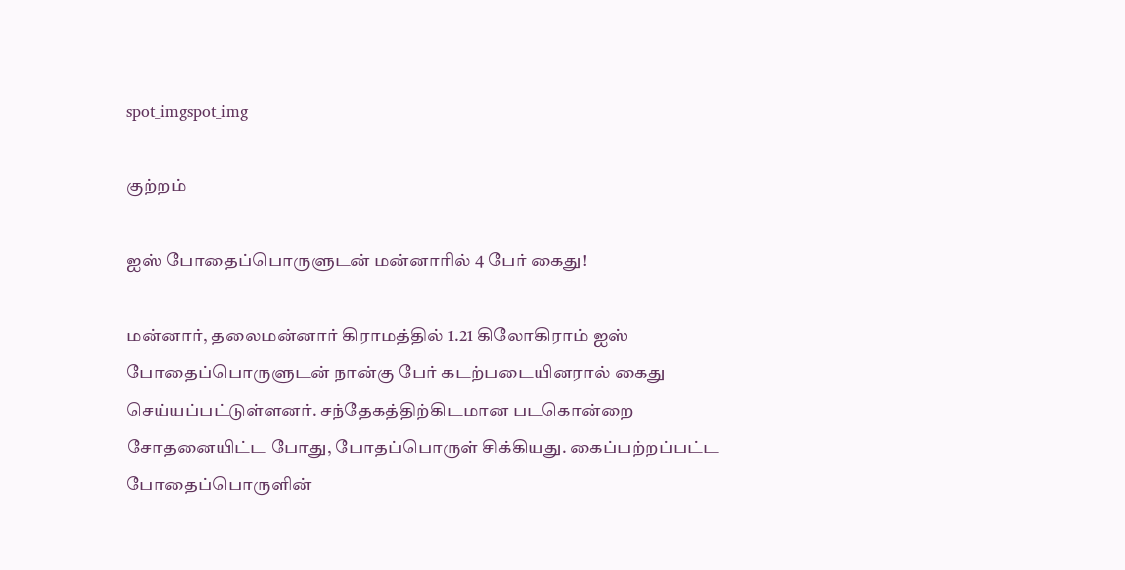spot_imgspot_img

குற்றம்

ஐஸ் போதைப்பொருளுடன் மன்னாரில் 4 பேர் கைது!

மன்னார், தலைமன்னார் கிராமத்தில் 1.21 கிலோகிராம் ஐஸ் போதைப்பொருளுடன் நான்கு பேர் கடற்படையினரால் கைது செய்யப்பட்டுள்ளனர். சந்தேகத்திற்கிடமான படகொன்றை சோதனையிட்ட போது, போதப்பொருள் சிக்கியது. கைப்பற்றப்பட்ட போதைப்பொருளின்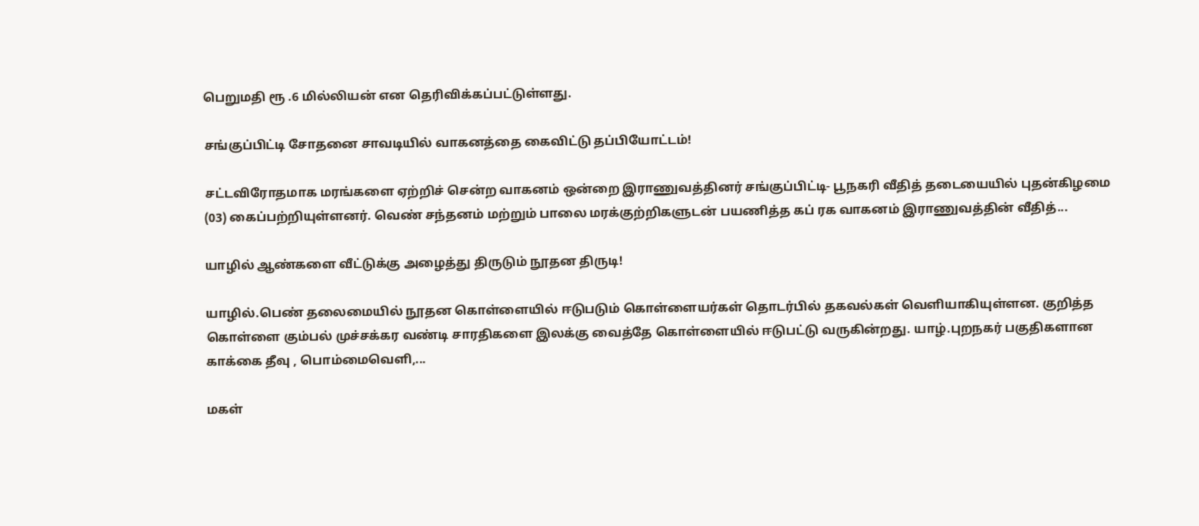பெறுமதி ரூ .6 மில்லியன் என தெரிவிக்கப்பட்டுள்ளது.

சங்குப்பிட்டி சோதனை சாவடியில் வாகனத்தை கைவிட்டு தப்பியோட்டம்!

சட்டவிரோதமாக மரங்களை ஏற்றிச் சென்ற வாகனம் ஒன்றை இராணுவத்தினர் சங்குப்பிட்டி- பூநகரி வீதித் தடையையில் புதன்கிழமை (03) கைப்பற்றியுள்ளனர். வெண் சந்தனம் மற்றும் பாலை மரக்குற்றிகளுடன் பயணித்த கப் ரக வாகனம் இராணுவத்தின் வீதித்...

யாழில் ஆண்களை வீட்டுக்கு அழைத்து திருடும் நூதன திருடி!

யாழில்.பெண் தலைமையில் நூதன கொள்ளையில் ஈடுபடும் கொள்ளையர்கள் தொடர்பில் தகவல்கள் வெளியாகியுள்ளன. குறித்த கொள்ளை கும்பல் முச்சக்கர வண்டி சாரதிகளை இலக்கு வைத்தே கொள்ளையில் ஈடுபட்டு வருகின்றது. யாழ்.புறநகர் பகுதிகளான காக்கை தீவு , பொம்மைவெளி,...

மகள்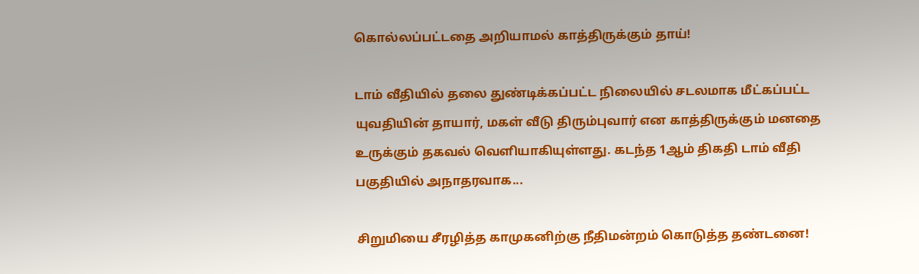கொல்லப்பட்டதை அறியாமல் காத்திருக்கும் தாய்!

டாம் வீதியில் தலை துண்டிக்கப்பட்ட நிலையில் சடலமாக மீட்கப்பட்ட யுவதியின் தாயார், மகள் வீடு திரும்புவார் என காத்திருக்கும் மனதை உருக்கும் தகவல் வெளியாகியுள்ளது. கடந்த 1ஆம் திகதி டாம் வீதி பகுதியில் அநாதரவாக...

சிறுமியை சீரழித்த காமுகனிற்கு நீதிமன்றம் கொடுத்த தண்டனை!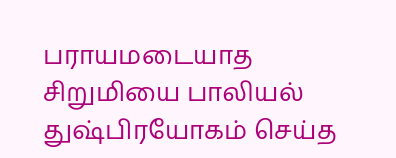பராயமடையாத சிறுமியை பாலியல் துஷ்பிரயோகம் செய்த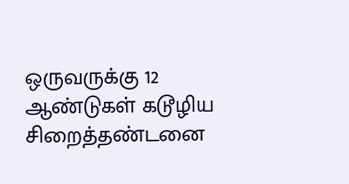ஒருவருக்கு 12 ஆண்டுகள் கடூழிய சிறைத்தண்டனை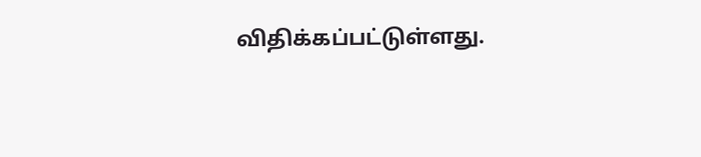விதிக்கப்பட்டுள்ளது.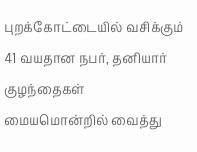புறக்கோட்டையில் வசிக்கும் 41 வயதான நபர், தனியார் குழந்தைகள் மையமொன்றில் வைத்து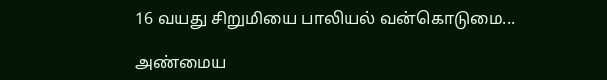16 வயது சிறுமியை பாலியல் வன்கொடுமை...

அண்மைய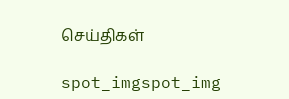செய்திகள்

spot_imgspot_img